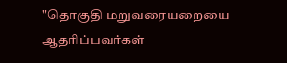"தொகுதி மறுவரையறையை ஆதரிப்பவர்கள்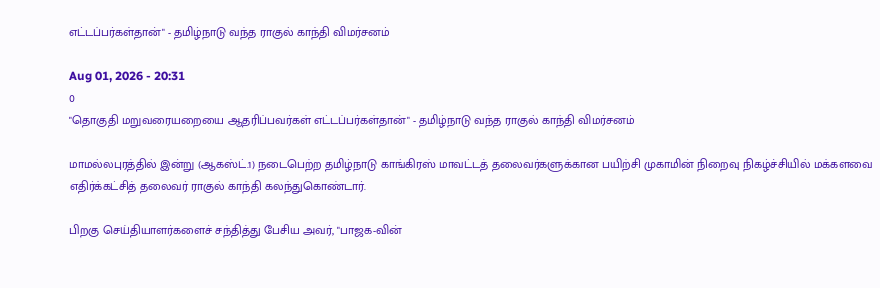எட்டப்பர்கள்தான்" - தமிழ்நாடு வந்த ராகுல் காந்தி விமர்சனம்

Aug 01, 2026 - 20:31
0
"தொகுதி மறுவரையறையை ஆதரிப்பவர்கள் எட்டப்பர்கள்தான்" - தமிழ்நாடு வந்த ராகுல் காந்தி விமர்சனம்

மாமல்லபுரத்தில் இன்று (ஆகஸ்ட்.1) நடைபெற்ற தமிழ்நாடு காங்கிரஸ் மாவட்டத் தலைவர்களுக்கான பயிற்சி முகாமின் நிறைவு நிகழ்ச்சியில் மக்களவை எதிர்க்கட்சித் தலைவர் ராகுல் காந்தி கலந்துகொண்டார்.

பிறகு செய்தியாளர்களைச் சந்தித்து பேசிய அவர், "பாஜக-வின்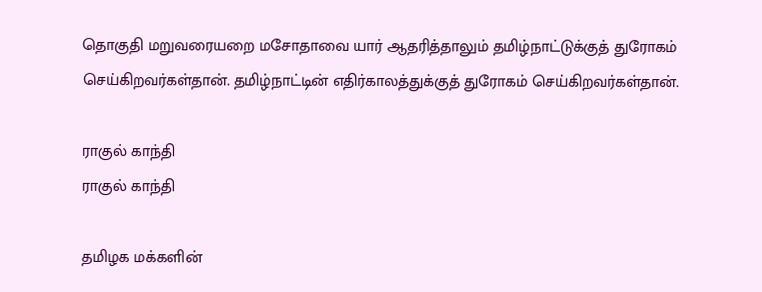தொகுதி மறுவரையறை மசோதாவை யார் ஆதரித்தாலும் தமிழ்நாட்டுக்குத் துரோகம் செய்கிறவர்கள்தான். தமிழ்நாட்டின் எதிர்காலத்துக்குத் துரோகம் செய்கிறவர்கள்தான்.

ராகுல் காந்தி
ராகுல் காந்தி

தமிழக மக்களின்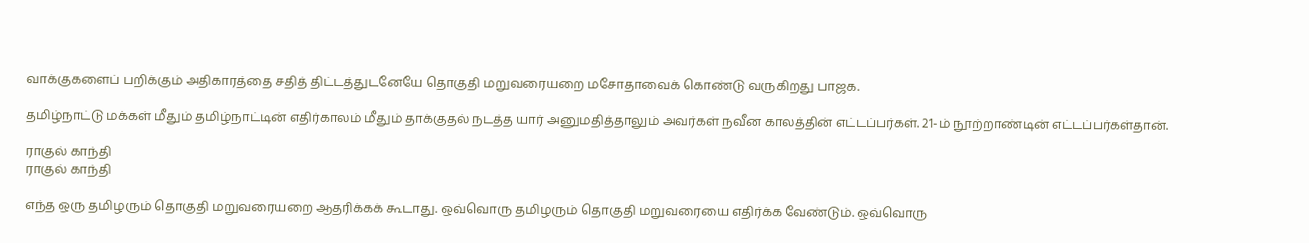வாக்குகளைப் பறிக்கும் அதிகாரத்தை சதித் திட்டத்துடனேயே தொகுதி மறுவரையறை மசோதாவைக் கொண்டு வருகிறது பாஜக.

தமிழ்நாட்டு மக்கள் மீதும் தமிழ்நாட்டின் எதிர்காலம் மீதும் தாக்குதல் நடத்த யார் அனுமதித்தாலும் அவர்கள் நவீன காலத்தின் எட்டப்பர்கள். 21-ம் நூற்றாண்டின் எட்டப்பர்கள்தான்.

ராகுல் காந்தி
ராகுல் காந்தி

எந்த ஒரு தமிழரும் தொகுதி மறுவரையறை ஆதரிக்கக் கூடாது. ஒவ்வொரு தமிழரும் தொகுதி மறுவரையை எதிர்க்க வேண்டும். ஒவ்வொரு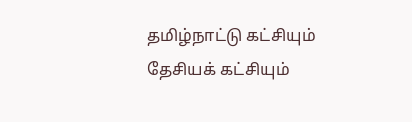தமிழ்நாட்டு கட்சியும் தேசியக் கட்சியும்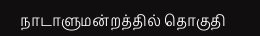நாடாளுமன்றத்தில் தொகுதி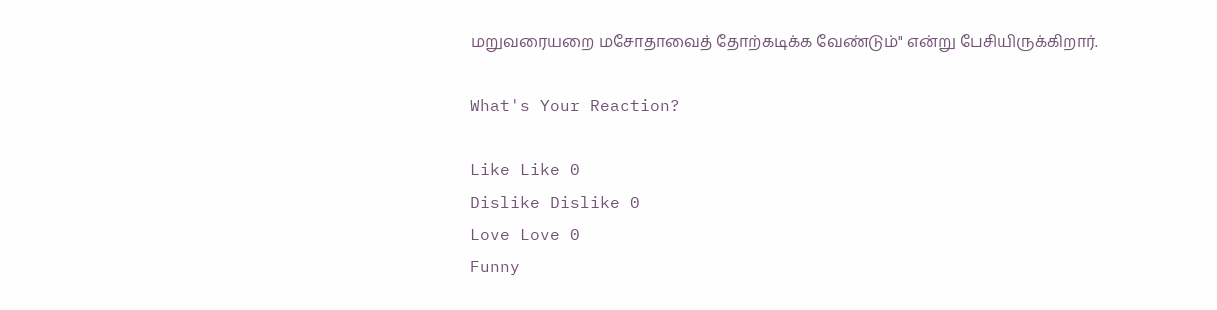மறுவரையறை மசோதாவைத் தோற்கடிக்க வேண்டும்" என்று பேசியிருக்கிறார்.

What's Your Reaction?

Like Like 0
Dislike Dislike 0
Love Love 0
Funny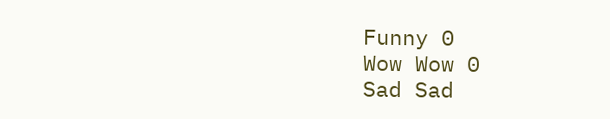Funny 0
Wow Wow 0
Sad Sad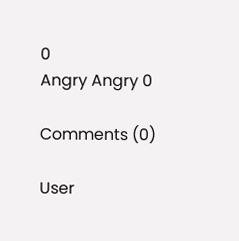0
Angry Angry 0

Comments (0)

User